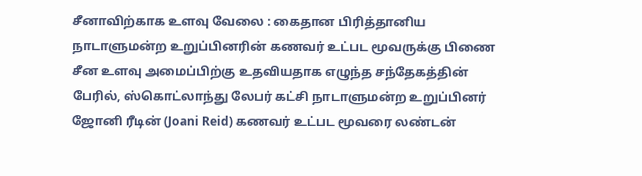சீனாவிற்காக உளவு வேலை : கைதான பிரித்தானிய நாடாளுமன்ற உறுப்பினரின் கணவர் உட்பட மூவருக்கு பிணை
சீன உளவு அமைப்பிற்கு உதவியதாக எழுந்த சந்தேகத்தின் பேரில், ஸ்கொட்லாந்து லேபர் கட்சி நாடாளுமன்ற உறுப்பினர் ஜோனி ரீடின் (Joani Reid) கணவர் உட்பட மூவரை லண்டன்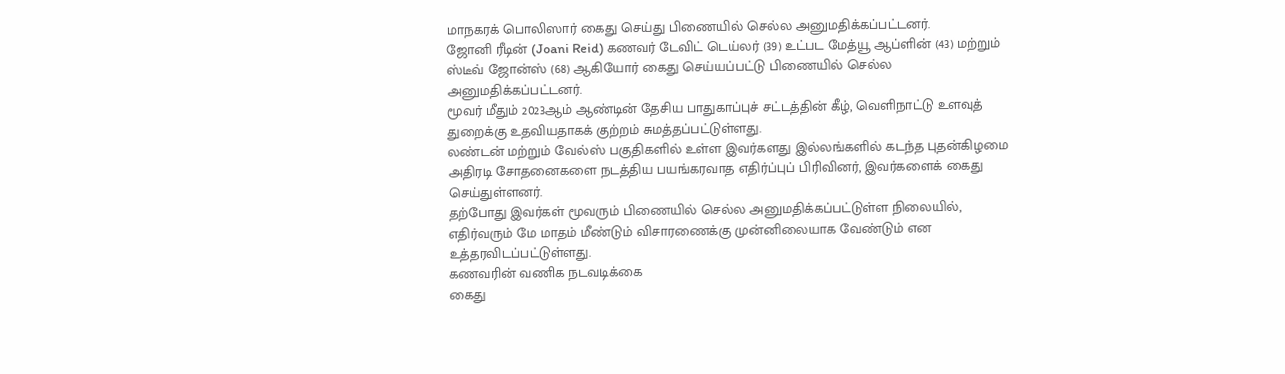மாநகரக் பொலிஸார் கைது செய்து பிணையில் செல்ல அனுமதிக்கப்பட்டனர்.
ஜோனி ரீடின் (Joani Reid) கணவர் டேவிட் டெய்லர் (39) உட்பட மேத்யூ ஆப்ளின் (43) மற்றும் ஸ்டீவ் ஜோன்ஸ் (68) ஆகியோர் கைது செய்யப்பட்டு பிணையில் செல்ல அனுமதிக்கப்பட்டனர்.
மூவர் மீதும் 2023ஆம் ஆண்டின் தேசிய பாதுகாப்புச் சட்டத்தின் கீழ், வெளிநாட்டு உளவுத் துறைக்கு உதவியதாகக் குற்றம் சுமத்தப்பட்டுள்ளது.
லண்டன் மற்றும் வேல்ஸ் பகுதிகளில் உள்ள இவர்களது இல்லங்களில் கடந்த புதன்கிழமை அதிரடி சோதனைகளை நடத்திய பயங்கரவாத எதிர்ப்புப் பிரிவினர், இவர்களைக் கைது செய்துள்ளனர்.
தற்போது இவர்கள் மூவரும் பிணையில் செல்ல அனுமதிக்கப்பட்டுள்ள நிலையில், எதிர்வரும் மே மாதம் மீண்டும் விசாரணைக்கு முன்னிலையாக வேண்டும் என உத்தரவிடப்பட்டுள்ளது.
கணவரின் வணிக நடவடிக்கை
கைது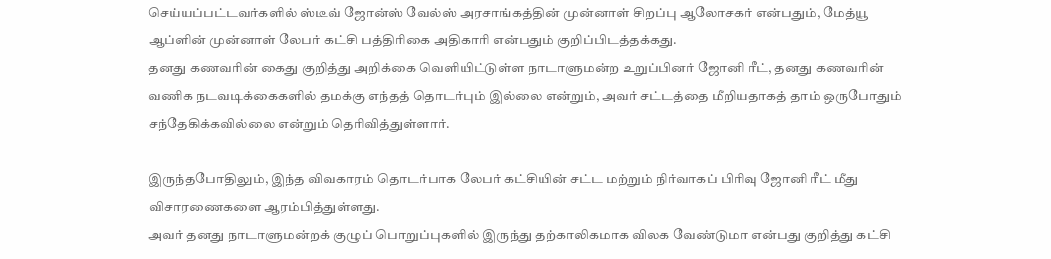செய்யப்பட்டவர்களில் ஸ்டீவ் ஜோன்ஸ் வேல்ஸ் அரசாங்கத்தின் முன்னாள் சிறப்பு ஆலோசகர் என்பதும், மேத்யூ ஆப்ளின் முன்னாள் லேபர் கட்சி பத்திரிகை அதிகாரி என்பதும் குறிப்பிடத்தக்கது.
தனது கணவரின் கைது குறித்து அறிக்கை வெளியிட்டுள்ள நாடாளுமன்ற உறுப்பினர் ஜோனி ரீட், தனது கணவரின் வணிக நடவடிக்கைகளில் தமக்கு எந்தத் தொடர்பும் இல்லை என்றும், அவர் சட்டத்தை மீறியதாகத் தாம் ஒருபோதும் சந்தேகிக்கவில்லை என்றும் தெரிவித்துள்ளார்.

இருந்தபோதிலும், இந்த விவகாரம் தொடர்பாக லேபர் கட்சியின் சட்ட மற்றும் நிர்வாகப் பிரிவு ஜோனி ரீட் மீது விசாரணைகளை ஆரம்பித்துள்ளது.
அவர் தனது நாடாளுமன்றக் குழுப் பொறுப்புகளில் இருந்து தற்காலிகமாக விலக வேண்டுமா என்பது குறித்து கட்சி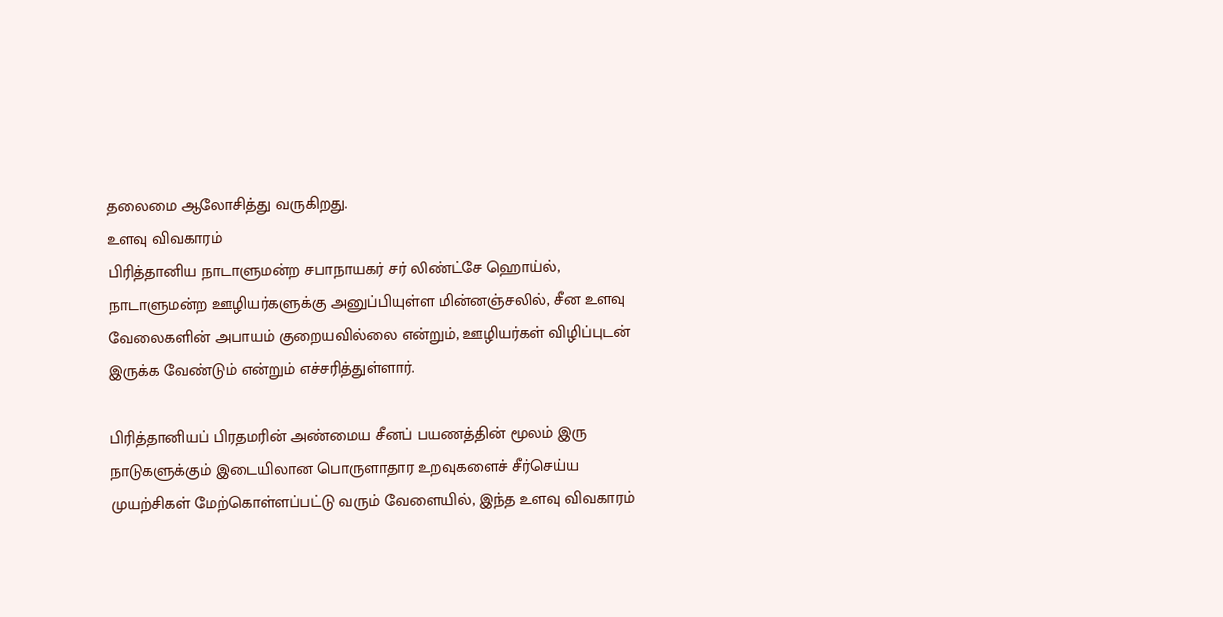தலைமை ஆலோசித்து வருகிறது.
உளவு விவகாரம்
பிரித்தானிய நாடாளுமன்ற சபாநாயகர் சர் லிண்ட்சே ஹொய்ல், நாடாளுமன்ற ஊழியர்களுக்கு அனுப்பியுள்ள மின்னஞ்சலில், சீன உளவு வேலைகளின் அபாயம் குறையவில்லை என்றும், ஊழியர்கள் விழிப்புடன் இருக்க வேண்டும் என்றும் எச்சரித்துள்ளார்.

பிரித்தானியப் பிரதமரின் அண்மைய சீனப் பயணத்தின் மூலம் இரு நாடுகளுக்கும் இடையிலான பொருளாதார உறவுகளைச் சீர்செய்ய முயற்சிகள் மேற்கொள்ளப்பட்டு வரும் வேளையில், இந்த உளவு விவகாரம்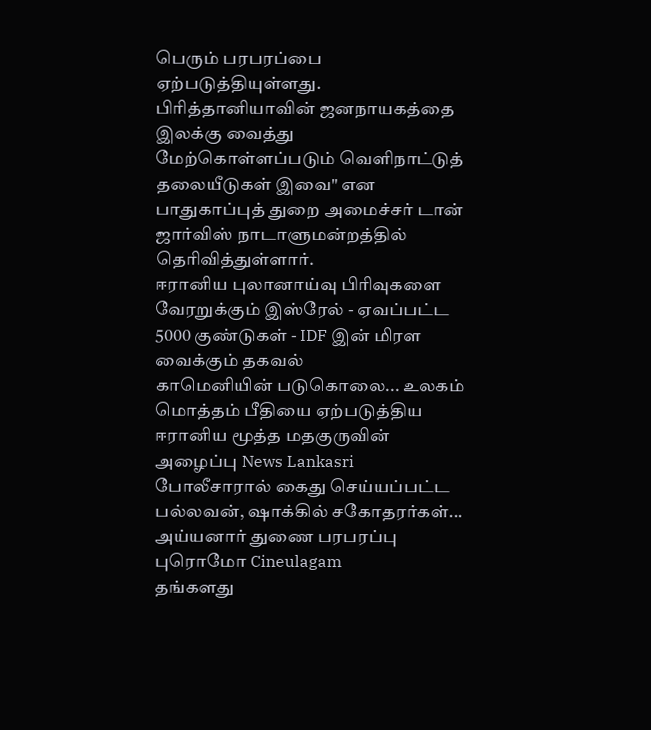பெரும் பரபரப்பை ஏற்படுத்தியுள்ளது.
பிரித்தானியாவின் ஜனநாயகத்தை இலக்கு வைத்து மேற்கொள்ளப்படும் வெளிநாட்டுத் தலையீடுகள் இவை" என பாதுகாப்புத் துறை அமைச்சர் டான் ஜார்விஸ் நாடாளுமன்றத்தில் தெரிவித்துள்ளார்.
ஈரானிய புலானாய்வு பிரிவுகளை வேரறுக்கும் இஸ்ரேல் - ஏவப்பட்ட 5000 குண்டுகள் - IDF இன் மிரள வைக்கும் தகவல்
காமெனியின் படுகொலை... உலகம் மொத்தம் பீதியை ஏற்படுத்திய ஈரானிய மூத்த மதகுருவின் அழைப்பு News Lankasri
போலீசாரால் கைது செய்யப்பட்ட பல்லவன், ஷாக்கில் சகோதரர்கள்... அய்யனார் துணை பரபரப்பு புரொமோ Cineulagam
தங்களது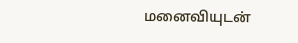மனைவியுடன்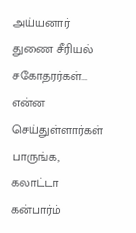அய்யனார் துணை சீரியல் சகோதரர்கள்... என்ன செய்துள்ளார்கள் பாருங்க, கலாட்டா கன்பார்ம்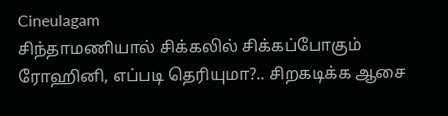Cineulagam
சிந்தாமணியால் சிக்கலில் சிக்கப்போகும் ரோஹினி, எப்படி தெரியுமா?.. சிறகடிக்க ஆசை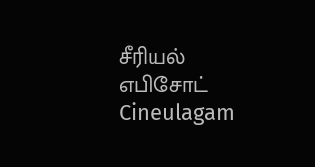சீரியல் எபிசோட் Cineulagam